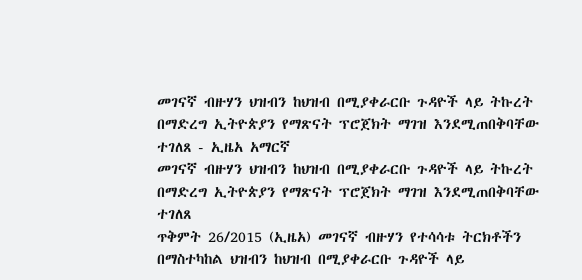መገናኛ ብዙሃን ህዝብን ከህዝብ በሚያቀራርቡ ጉዳዮች ላይ ትኩረት በማድረግ ኢትዮጵያን የማጽናት ፕሮጀክት ማገዝ እንደሚጠበቅባቸው ተገለጸ - ኢዜአ አማርኛ
መገናኛ ብዙሃን ህዝብን ከህዝብ በሚያቀራርቡ ጉዳዮች ላይ ትኩረት በማድረግ ኢትዮጵያን የማጽናት ፕሮጀክት ማገዝ እንደሚጠበቅባቸው ተገለጸ
ጥቅምት 26/2015 (ኢዜአ) መገናኛ ብዙሃን የተሳሳቱ ትርክቶችን በማስተካከል ህዝብን ከህዝብ በሚያቀራርቡ ጉዳዮች ላይ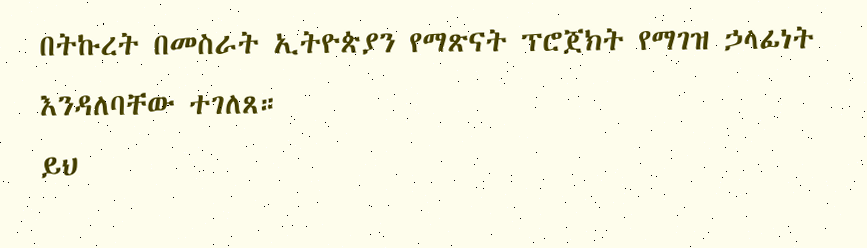በትኩረት በመስራት ኢትዮጵያን የማጽናት ፕሮጀክት የማገዝ ኃላፊነት እንዳለባቸው ተገለጸ።
ይህ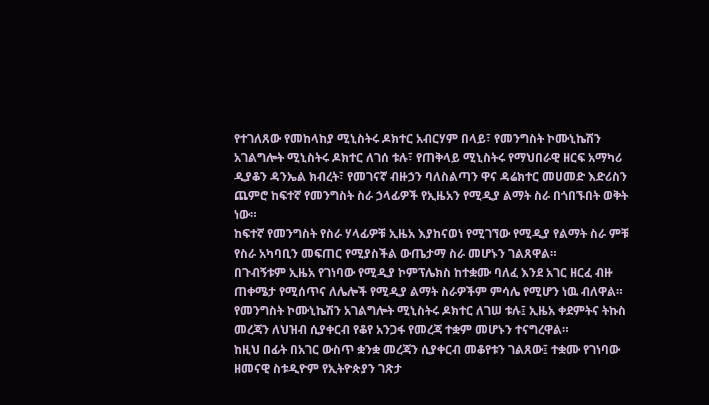የተገለጸው የመከላከያ ሚኒስትሩ ዶክተር አብርሃም በላይ፣ የመንግስት ኮሙኒኬሽን አገልግሎት ሚኒስትሩ ዶክተር ለገሰ ቱሉ፣ የጠቅላይ ሚኒስትሩ የማህበራዊ ዘርፍ አማካሪ ዲያቆን ዳንኤል ክብረት፣ የመገናኛ ብዙኃን ባለስልጣን ዋና ዳሬክተር መሀመድ እድሪስን ጨምሮ ከፍተኛ የመንግስት ስራ ኃላፊዎች የኢዜአን የሚዲያ ልማት ስራ በጎበኙበት ወቅት ነው።
ከፍተኛ የመንግስት የስራ ሃላፊዎቹ ኢዜአ እያከናወነ የሚገኘው የሚዲያ የልማት ስራ ምቹ የስራ አካባቢን መፍጠር የሚያስችል ውጤታማ ስራ መሆኑን ገልጸዋል።
በጉብኝቱም ኢዜአ የገነባው የሚዲያ ኮምፕሌክስ ከተቋሙ ባለፈ እንደ አገር ዘርፈ ብዙ ጠቀሜታ የሚሰጥና ለሌሎች የሚዲያ ልማት ስራዎችም ምሳሌ የሚሆን ነዉ ብለዋል።
የመንግስት ኮሙኒኬሽን አገልግሎት ሚኒስትሩ ዶክተር ለገሠ ቱሉ፤ ኢዜአ ቀደምትና ትኩስ መረጃን ለህዝብ ሲያቀርብ የቆየ አንጋፋ የመረጃ ተቋም መሆኑን ተናግረዋል።
ከዚህ በፊት በአገር ውስጥ ቋንቋ መረጃን ሲያቀርብ መቆየቱን ገልጸው፤ ተቋሙ የገነባው ዘመናዊ ስቱዲዮም የኢትዮጵያን ገጽታ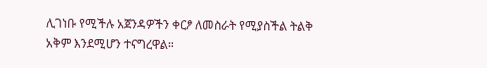ሊገነቡ የሚችሉ አጀንዳዎችን ቀርፆ ለመስራት የሚያስችል ትልቅ አቅም እንደሚሆን ተናግረዋል።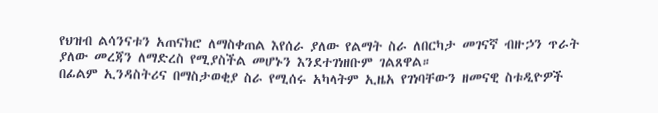የህዝብ ልሳንናቱን አጠናክሮ ለማስቀጠል እየሰራ ያለው የልማት ስራ ለበርካታ መገናኛ ብዙኃን ጥራት ያለው መረጃን ለማድረስ የሚያስችል መሆኑን እንደተገነዘቡም ገልጸዋል።
በፊልም ኢንዳስትሪና በማስታወቂያ ስራ የሚሰሩ አካላትም ኢዜአ የገነባቸውን ዘመናዊ ስቱዲዮዎች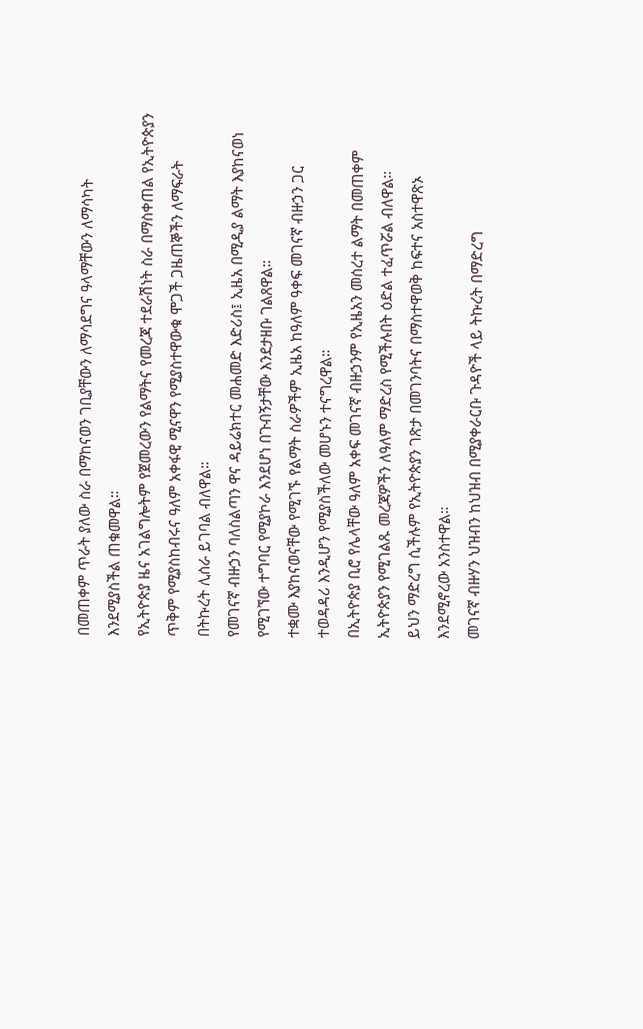በመጠቀም ጥራት ያለው ስራ በማከናወን ገቢያቸውን ለማሳደግና ዓላማቸውን ለማሳካት እንደሚያስችል ጠቁመዋል።
የኢትዮጵያ ዜና አገልግሎትም የጀመረውን የልማትና የመረጃ ተደራሽነት ስራ በማስቀጠል የኢትዮጵያን ጥቅም የሚያስከብሩና ዓለም አቀፋዊ ሚናዋን የሚያስተዋውቁ ሞጋች ጋዜጠኞችን ለማፍራት በትኩረት ሊሰራ ይገባል ብለዋል።
የመገናኛ ብዙኃን ባለስልጣን ዋና ዳይሬክተር መሐመድ እድሪስ፤ ኢዜአ በሚዲያ ልማት እያከናወነ የሚገኘው ተግባር የሚያኮራ እንደሆነ በጉብኝታቸው እንደታዘቡ ገልጸዋል።
ተቋሙ እያከናወናቸው የሚገኙ የልማት ስራዎችም ኢዜአ ከዓለም ዓቀፍ መገናኛ ብዙኃን ጋር ተወዳዳሪ እንዲሆን የሚያስችለው መሆኑን ተናግረዋል።
በኢትዮጵያ ቢሮ የሌላቸው ዓለም አቀፍ መገናኛ ብዙኃንም የኢዜአን መሰረተ ልማት በመጠቀም ኢትዮጵያን የሚገልጹ መረጃዎችን ለዓለም ማድረስ የሚችሉበት ዕድል ተፈጥሯል ብለዋል።
ይህን ማድረግ ሲችሉም የኢትዮጵያን ገጽታ በመገንባትና በማስተዋወቅ ከፍተና አስተዋጽኦ እንደሚኖረው አንስተዋል።
መገናኛ ብዙሃን ህዝብን ከህዝብ በሚያቀራርቡ ጉዳዮች ላይ ትኩረት በማድረግ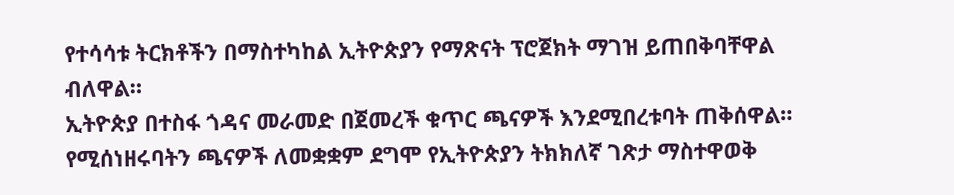የተሳሳቱ ትርክቶችን በማስተካከል ኢትዮጵያን የማጽናት ፕሮጀክት ማገዝ ይጠበቅባቸዋል ብለዋል።
ኢትዮጵያ በተስፋ ጎዳና መራመድ በጀመረች ቁጥር ጫናዎች እንደሚበረቱባት ጠቅሰዋል።
የሚሰነዘሩባትን ጫናዎች ለመቋቋም ደግሞ የኢትዮጵያን ትክክለኛ ገጽታ ማስተዋወቅ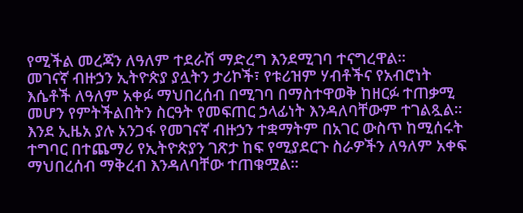የሚችል መረጃን ለዓለም ተደራሽ ማድረግ እንደሚገባ ተናግረዋል።
መገናኛ ብዙኃን ኢትዮጵያ ያሏትን ታሪኮች፣ የቱሪዝም ሃብቶችና የአብሮነት እሴቶች ለዓለም አቀፉ ማህበረሰብ በሚገባ በማስተዋወቅ ከዘርፉ ተጠቃሚ መሆን የምትችልበትን ስርዓት የመፍጠር ኃላፊነት እንዳለባቸውም ተገልጿል።
እንደ ኢዜአ ያሉ አንጋፋ የመገናኛ ብዙኃን ተቋማትም በአገር ውስጥ ከሚሰሩት ተግባር በተጨማሪ የኢትዮጵያን ገጽታ ከፍ የሚያደርጉ ስራዎችን ለዓለም አቀፍ ማህበረሰብ ማቅረብ እንዳለባቸው ተጠቁሟል።